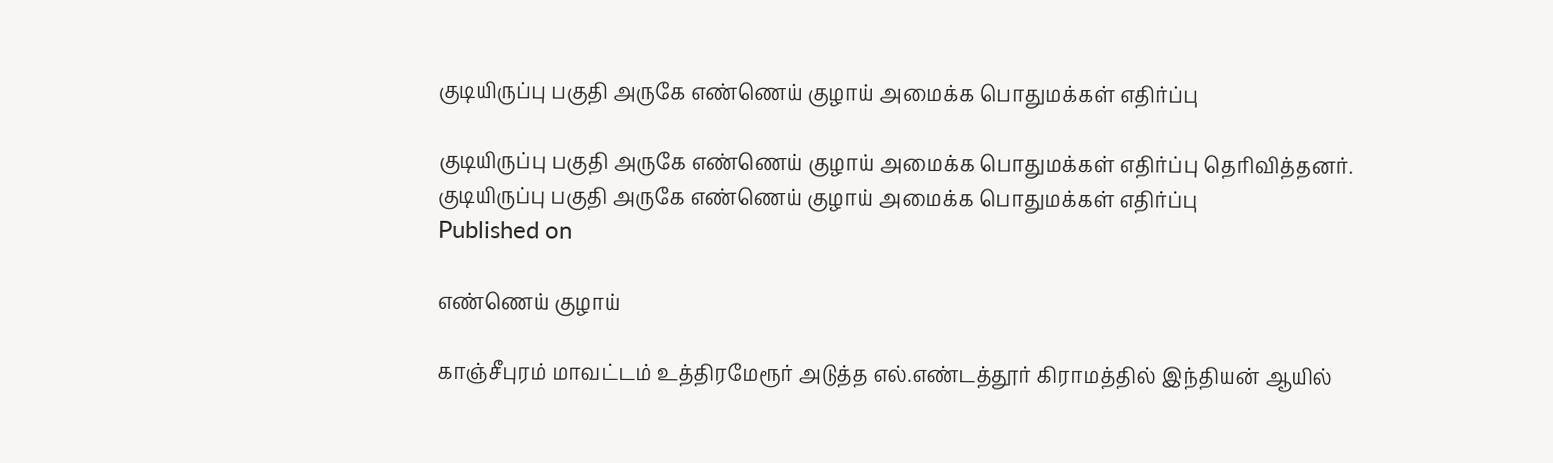குடியிருப்பு பகுதி அருகே எண்ணெய் குழாய் அமைக்க பொதுமக்கள் எதிர்ப்பு

குடியிருப்பு பகுதி அருகே எண்ணெய் குழாய் அமைக்க பொதுமக்கள் எதிர்ப்பு தெரிவித்தனர்.
குடியிருப்பு பகுதி அருகே எண்ணெய் குழாய் அமைக்க பொதுமக்கள் எதிர்ப்பு
Published on

எண்ணெய் குழாய்

காஞ்சீபுரம் மாவட்டம் உத்திரமேரூர் அடுத்த எல்.எண்டத்தூர் கிராமத்தில் இந்தியன் ஆயில்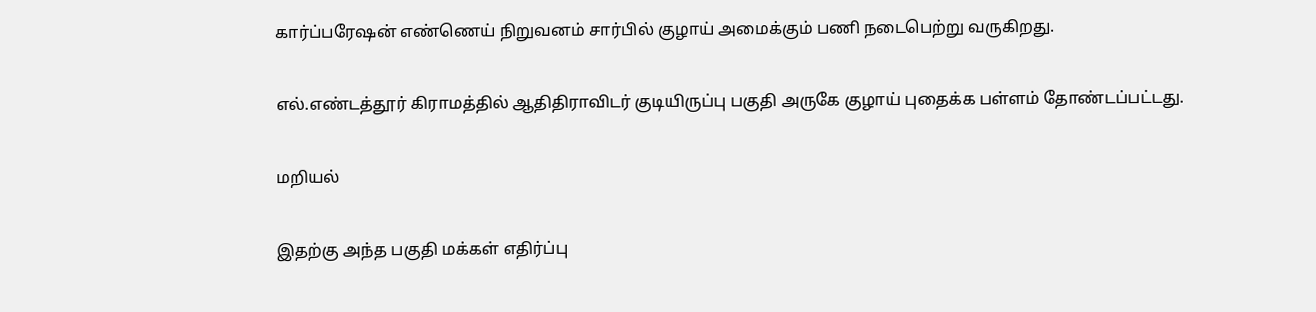கார்ப்பரேஷன் எண்ணெய் நிறுவனம் சார்பில் குழாய் அமைக்கும் பணி நடைபெற்று வருகிறது.

எல்.எண்டத்தூர் கிராமத்தில் ஆதிதிராவிடர் குடியிருப்பு பகுதி அருகே குழாய் புதைக்க பள்ளம் தோண்டப்பட்டது.

மறியல்

இதற்கு அந்த பகுதி மக்கள் எதிர்ப்பு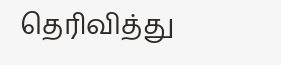தெரிவித்து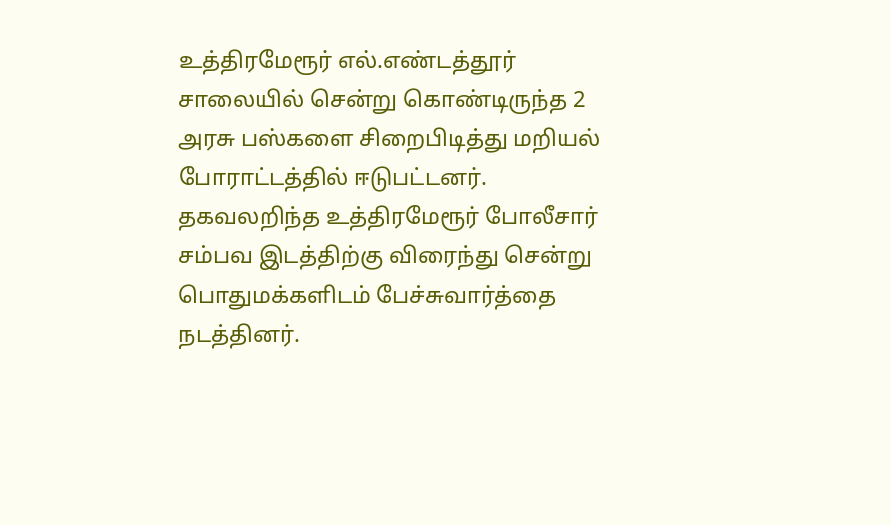உத்திரமேரூர் எல்.எண்டத்தூர் சாலையில் சென்று கொண்டிருந்த 2 அரசு பஸ்களை சிறைபிடித்து மறியல் போராட்டத்தில் ஈடுபட்டனர். தகவலறிந்த உத்திரமேரூர் போலீசார் சம்பவ இடத்திற்கு விரைந்து சென்று பொதுமக்களிடம் பேச்சுவார்த்தை நடத்தினர்.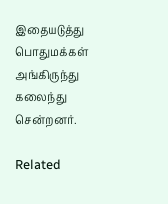இதையடுத்து பொதுமக்கள் அங்கிருந்து கலைந்து சென்றனர்.

Related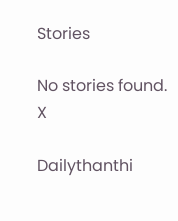Stories

No stories found.
X

Dailythanthi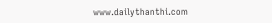www.dailythanthi.com